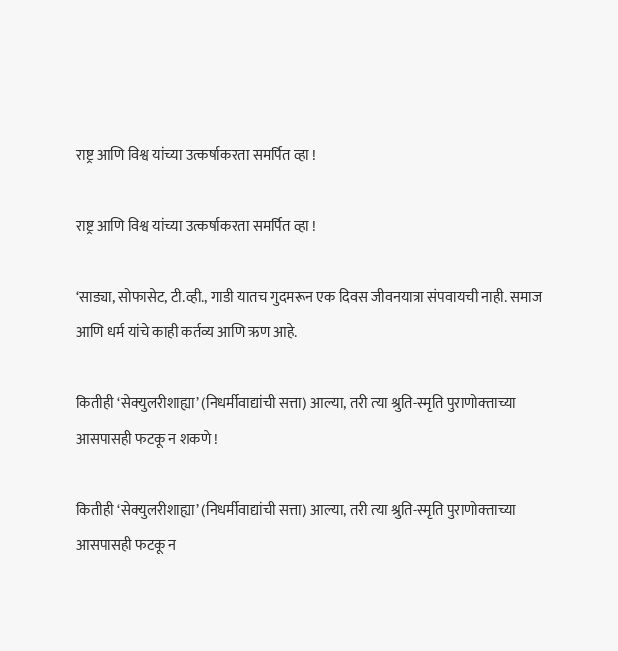राष्ट्र आणि विश्व यांच्या उत्कर्षाकरता समर्पित व्हा !

राष्ट्र आणि विश्व यांच्या उत्कर्षाकरता समर्पित व्हा !

‘साड्या, सोफासेट, टी.व्ही., गाडी यातच गुदमरून एक दिवस जीवनयात्रा संपवायची नाही. समाज आणि धर्म यांचे काही कर्तव्य आणि ऋण आहे.

कितीही ‘सेक्‍युलरीशाह्या’ (निधर्मीवाद्यांची सत्ता) आल्‍या, तरी त्‍या श्रुति-स्‍मृति पुराणोक्‍ताच्‍या आसपासही फटकू न शकणे !

कितीही ‘सेक्‍युलरीशाह्या’ (निधर्मीवाद्यांची सत्ता) आल्‍या, तरी त्‍या श्रुति-स्‍मृति पुराणोक्‍ताच्‍या आसपासही फटकू न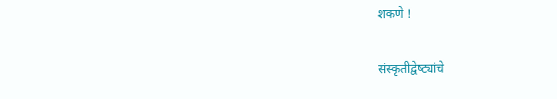शकणे !

संस्‍कृतीद्वेष्‍ट्यांचे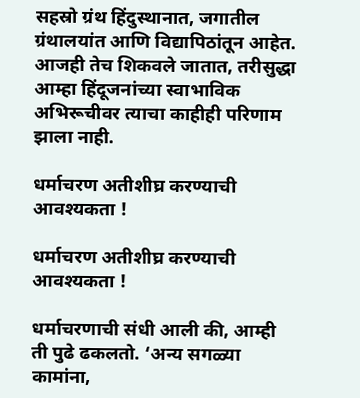सहस्रो ग्रंथ हिंदुस्‍थानात, जगातील ग्रंथालयांत आणि विद्यापिठांतून आहेत. आजही तेच शिकवले जातात, तरीसुद्धा आम्‍हा हिंदूजनांच्‍या स्‍वाभाविक अभिरूचीवर त्‍याचा काहीही परिणाम झाला नाही.

धर्माचरण अतीशीघ्र करण्‍याची आवश्‍यकता !

धर्माचरण अतीशीघ्र करण्‍याची आवश्‍यकता !

धर्माचरणाची संधी आली की, आम्‍ही ती पुढे ढकलतो. ‘अन्‍य सगळ्‍या कामांना,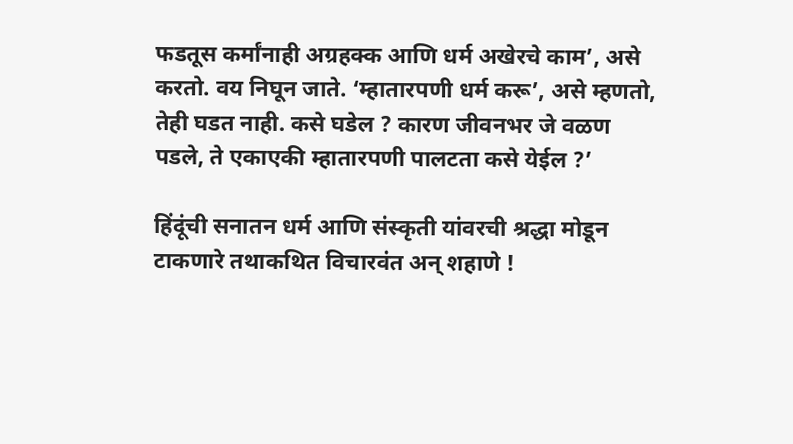फडतूस कर्मांनाही अग्रहक्‍क आणि धर्म अखेरचे काम’, असे करतो. वय निघून जाते. ‘म्‍हातारपणी धर्म करू’, असे म्‍हणतो, तेही घडत नाही. कसे घडेल ? कारण जीवनभर जे वळण पडले, ते एकाएकी म्‍हातारपणी पालटता कसे येईल ?’

हिंदूंची सनातन धर्म आणि संस्‍कृती यांवरची श्रद्धा मोडून टाकणारे तथाकथित विचारवंत अन् शहाणे !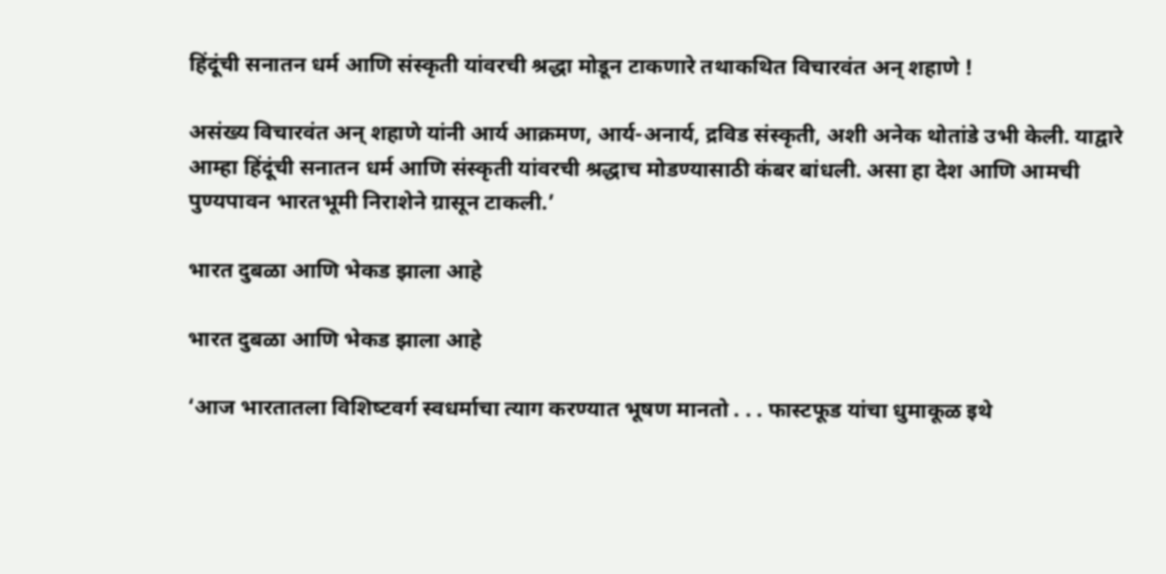हिंदूंची सनातन धर्म आणि संस्‍कृती यांवरची श्रद्धा मोडून टाकणारे तथाकथित विचारवंत अन् शहाणे !

असंख्‍य विचारवंत अन् शहाणे यांनी आर्य आक्रमण, आर्य-अनार्य, द्रविड संस्‍कृती, अशी अनेक थोतांडे उभी केली. याद्वारे आम्‍हा हिंदूंची सनातन धर्म आणि संस्‍कृती यांवरची श्रद्धाच मोडण्‍यासाठी कंबर बांधली. असा हा देश आणि आमची पुण्‍यपावन भारतभूमी निराशेने ग्रासून टाकली.’

भारत दुबळा आणि भेकड झाला आहे

भारत दुबळा आणि भेकड झाला आहे

‘आज भारतातला विशिष्‍टवर्ग स्‍वधर्माचा त्‍याग करण्‍यात भूषण मानतो . . . फास्‍टफूड यांचा धुमाकूळ इथे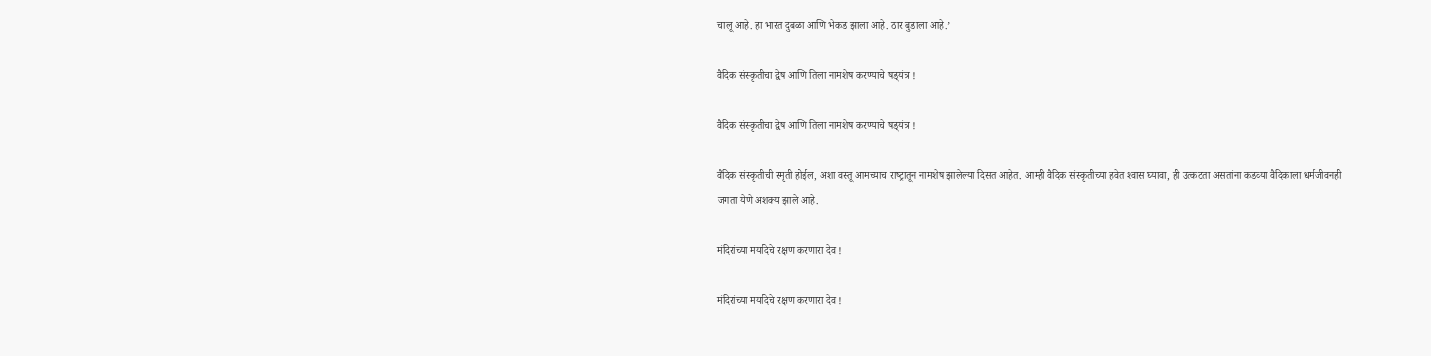चालू आहे. हा भारत दुबळा आणि भेकड झाला आहे. ठार बुडाला आहे.’

वैदिक संस्‍कृतीचा द्वेष आणि तिला नामशेष करण्‍याचे षड्‍यंत्र !

वैदिक संस्‍कृतीचा द्वेष आणि तिला नामशेष करण्‍याचे षड्‍यंत्र !

वैदिक संस्‍कृतीची स्‍मृती होईल, अशा वस्‍तू आमच्‍याच राष्‍ट्रातून नामशेष झालेल्‍या दिसत आहेत. आम्‍ही वैदिक संस्‍कृतीच्‍या हवेत श्‍वास घ्‍यावा, ही उत्‍कटता असतांना कडव्‍या वैदिकाला धर्मजीवनही जगता येणे अशक्‍य झाले आहे.

मंदिरांच्‍या मर्यादेचे रक्षण करणारा देव !

मंदिरांच्‍या मर्यादेचे रक्षण करणारा देव !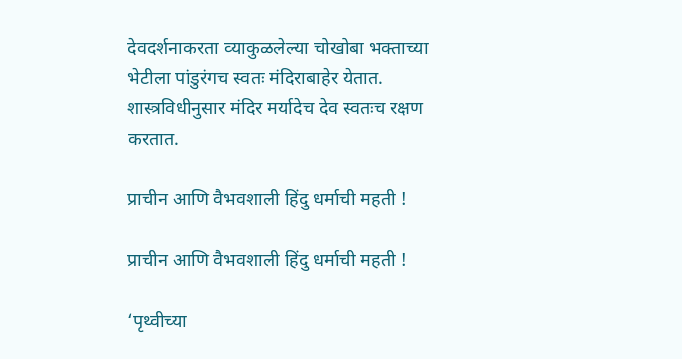देवदर्शनाकरता व्‍याकुळलेल्‍या चोखोबा भक्‍ताच्‍या भेटीला पांडुरंगच स्‍वतः मंदिराबाहेर येतात. शास्‍त्रविधीनुसार मंदिर मर्यादेच देव स्‍वतःच रक्षण करतात.

प्राचीन आणि वैभवशाली हिंदु धर्माची महती !

प्राचीन आणि वैभवशाली हिंदु धर्माची महती !

‘पृथ्वीच्या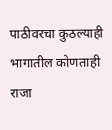पाठीवरचा कुठल्याही भागातील कोणताही राजा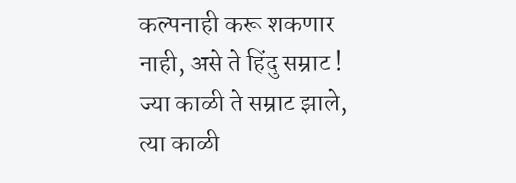कल्पनाही करू शकणार नाही, असे ते हिंदु सम्राट ! ज्या काळी ते सम्राट झाले, त्या काळी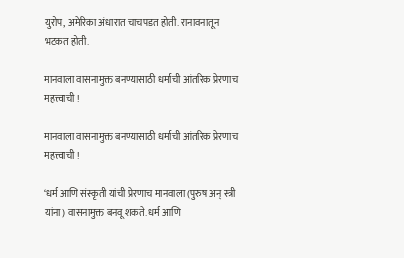युरोप, अमेरिका अंधारात चाचपडत होती. रानावनातून भटकत होती.

मानवाला वासनामुक्त बनण्यासाठी धर्माची आंतरिक प्रेरणाच महत्त्वाची !

मानवाला वासनामुक्त बनण्यासाठी धर्माची आंतरिक प्रेरणाच महत्त्वाची !

‘धर्म आणि संस्कृती यांची प्रेरणाच मानवाला (पुरुष अन् स्त्री यांना) वासनामुक्त बनवू शकते. धर्म आणि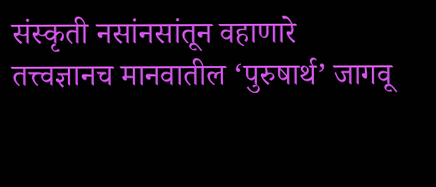संस्कृती नसांनसांतून वहाणारे तत्त्वज्ञानच मानवातील ‘पुरुषार्थ’ जागवू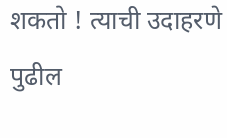शकतो ! त्याची उदाहरणे पुढील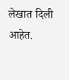लेखात दिली आहेत.